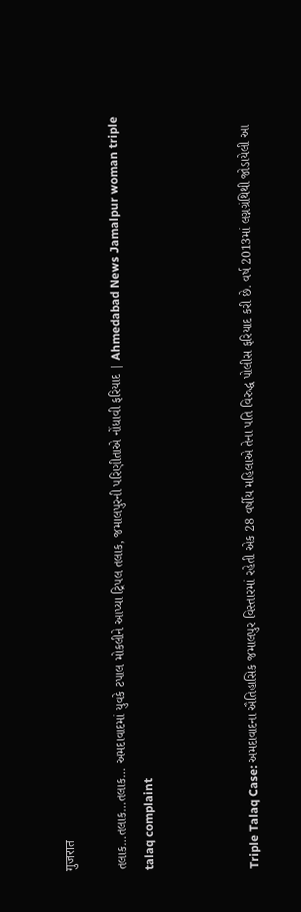गुजरात

તલાક…તલાક…તલાક… અમદાવાદમાં યુવકે ટપાલ મોકલીને આપ્યા ટ્રિપલ તલાક, જમાલપુરની પરિણીતાએ નોંધાવી ફરિયાદ | Ahmedabad News Jamalpur woman triple talaq complaint



Triple Talaq Case: અમદાવાદના ઐતિહાસિક જમાલપુર વિસ્તારમાં રહેતી એક 28 વર્ષીય મહિલાએ તેના પતિ વિરુદ્ધ પોલીસ ફરિયાદ કરી છે. વર્ષ 2013માં લગ્નગ્રંથિથી જોડાયેલી આ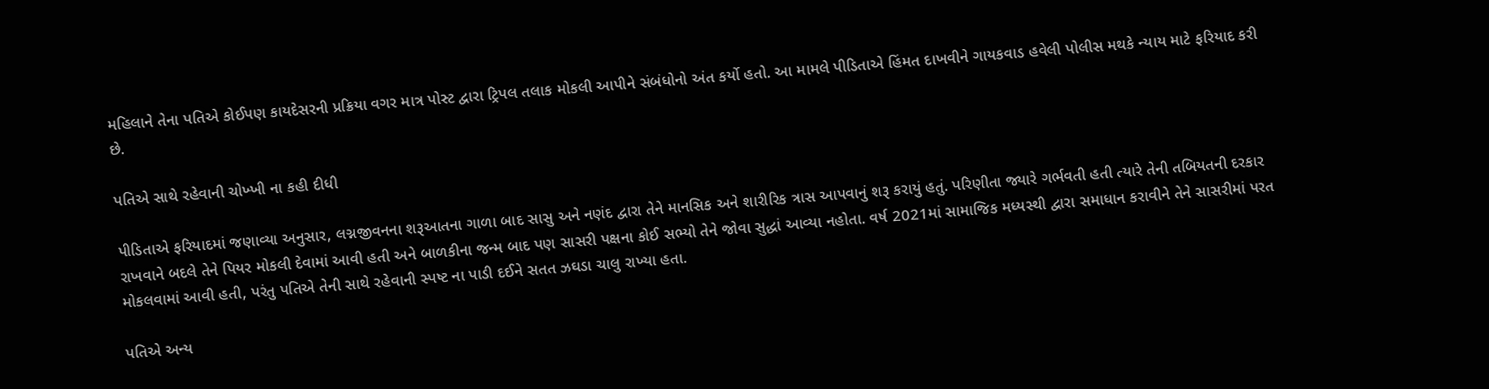મહિલાને તેના પતિએ કોઈપણ કાયદેસરની પ્રક્રિયા વગર માત્ર પોસ્ટ દ્વારા ટ્રિપલ તલાક મોકલી આપીને સંબંધોનો અંત કર્યો હતો. આ મામલે પીડિતાએ હિંમત દાખવીને ગાયકવાડ હવેલી પોલીસ મથકે ન્યાય માટે ફરિયાદ કરી છે.

પતિએ સાથે રહેવાની ચોખ્ખી ના કહી દીધી

પીડિતાએ ફરિયાદમાં જણાવ્યા અનુસાર, લગ્નજીવનના શરૂઆતના ગાળા બાદ સાસુ અને નણંદ દ્વારા તેને માનસિક અને શારીરિક ત્રાસ આપવાનું શરૂ કરાયું હતું. પરિણીતા જ્યારે ગર્ભવતી હતી ત્યારે તેની તબિયતની દરકાર રાખવાને બદલે તેને પિયર મોકલી દેવામાં આવી હતી અને બાળકીના જન્મ બાદ પણ સાસરી પક્ષના કોઈ સભ્યો તેને જોવા સુદ્ધાં આવ્યા નહોતા. વર્ષ 2021માં સામાજિક મધ્યસ્થી દ્વારા સમાધાન કરાવીને તેને સાસરીમાં પરત મોકલવામાં આવી હતી, પરંતુ પતિએ તેની સાથે રહેવાની સ્પષ્ટ ના પાડી દઈને સતત ઝઘડા ચાલુ રાખ્યા હતા.

પતિએ અન્ય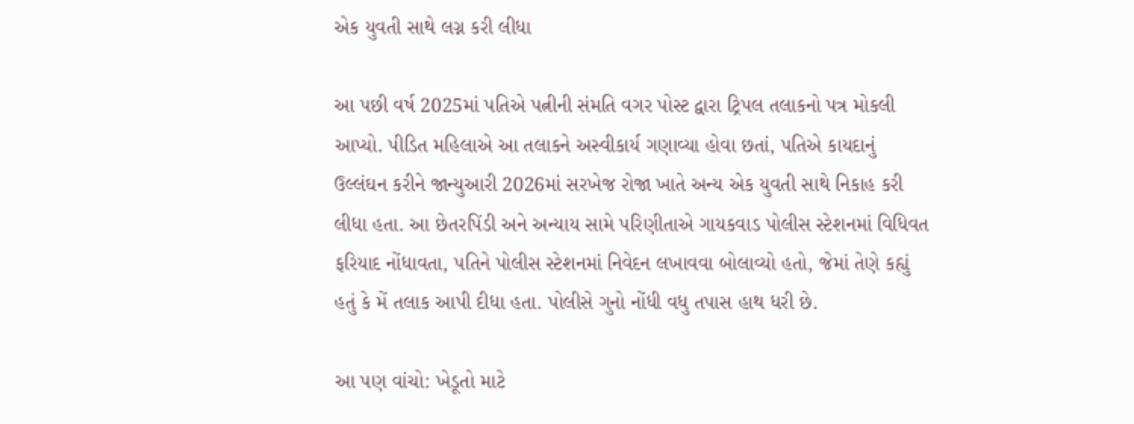એક યુવતી સાથે લગ્ન કરી લીધા

આ પછી વર્ષ 2025માં પતિએ પત્નીની સંમતિ વગર પોસ્ટ દ્વારા ટ્રિપલ તલાકનો પત્ર મોકલી આપ્યો. પીડિત મહિલાએ આ તલાકને અસ્વીકાર્ય ગણાવ્યા હોવા છતાં, પતિએ કાયદાનું ઉલ્લંઘન કરીને જાન્યુઆરી 2026માં સરખેજ રોજા ખાતે અન્ય એક યુવતી સાથે નિકાહ કરી લીધા હતા. આ છેતરપિંડી અને અન્યાય સામે પરિણીતાએ ગાયકવાડ પોલીસ સ્ટેશનમાં વિધિવત ફરિયાદ નોંધાવતા, પતિને પોલીસ સ્ટેશનમાં નિવેદન લખાવવા બોલાવ્યો હતો, જેમાં તેણે કહ્યું હતું કે મેં તલાક આપી દીધા હતા. પોલીસે ગુનો નોંધી વધુ તપાસ હાથ ધરી છે.

આ પણ વાંચો: ખેડૂતો માટે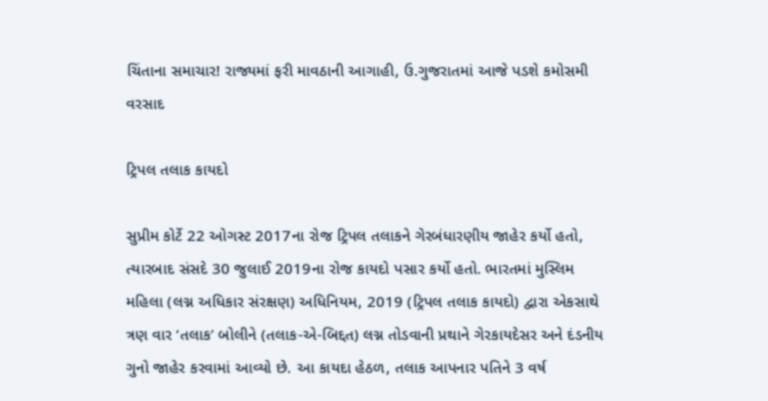ચિંતાના સમાચાર! રાજ્યમાં ફરી માવઠાની આગાહી, ઉ.ગુજરાતમાં આજે પડશે કમોસમી વરસાદ

ટ્રિપલ તલાક કાયદો

સુપ્રીમ કોર્ટે 22 ઓગસ્ટ 2017ના રોજ ટ્રિપલ તલાકને ગેરબંધારણીય જાહેર કર્યો હતો, ત્યારબાદ સંસદે 30 જુલાઈ 2019ના રોજ કાયદો પસાર કર્યો હતો. ભારતમાં મુસ્લિમ મહિલા (લગ્ન અધિકાર સંરક્ષણ) અધિનિયમ, 2019 (ટ્રિપલ તલાક કાયદો) દ્વારા એકસાથે ત્રણ વાર ‘તલાક’ બોલીને (તલાક-એ-બિદ્દત) લગ્ન તોડવાની પ્રથાને ગેરકાયદેસર અને દંડનીય ગુનો જાહેર કરવામાં આવ્યો છે. આ કાયદા હેઠળ, તલાક આપનાર પતિને 3 વર્ષ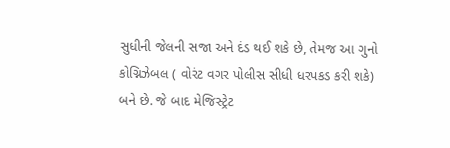સુધીની જેલની સજા અને દંડ થઈ શકે છે, તેમજ આ ગુનો કોગ્નિઝેબલ ( વોરંટ વગર પોલીસ સીધી ધરપકડ કરી શકે) બને છે. જે બાદ મેજિસ્ટ્રેટ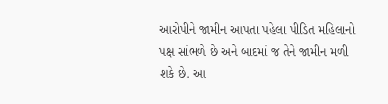આરોપીને જામીન આપતા પહેલા પીડિત મહિલાનો પક્ષ સાંભળે છે અને બાદમાં જ તેને જામીન મળી શકે છે. આ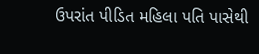ઉપરાંત પીડિત મહિલા પતિ પાસેથી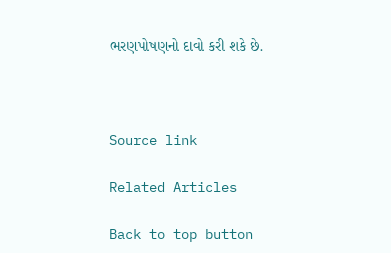ભરણપોષણનો દાવો કરી શકે છે.



Source link

Related Articles

Back to top button